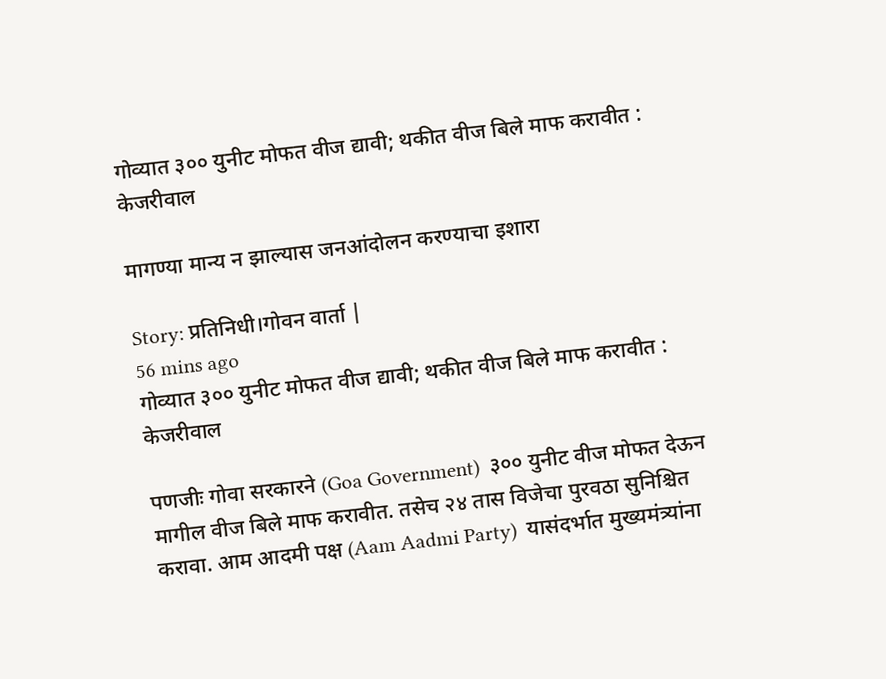गोव्यात ३०० युनीट मोफत ‌वीज द्यावी; थकीत वीज बिले माफ करावीत : केजरीवाल

मागण्या मान्य न झाल्यास जनआंदोलन करण्याचा इशारा

Story: प्रतिनिधी।गोवन वार्ता |
56 mins ago
गोव्यात ३०० युनीट मोफत ‌वीज द्यावी; थकीत वीज बिले माफ करावीत : केजरीवाल

पणजीः गोवा सरकारने (Goa Government)  ३०० युनीट वीज मोफत देऊन मागील वीज बिले माफ करावीत. तसेच २४ तास विजेचा पुरवठा सुनिश्च‌ित करावा. आम आदमी पक्ष (Aam Aadmi Party)  यासंदर्भात मुख्यमंत्र्यांना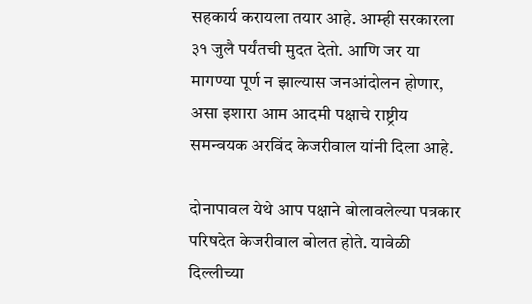सहकार्य करायला तयार आहे. आम्ही सरकारला ३१ जुलै पर्यंतची मुदत देतो. आणि जर या मागण्या पूर्ण न झाल्यास जनआंदोलन होणार, असा इशारा आम आदमी पक्षाचे राष्ट्रीय समन्वयक अरविंद केजरीवाल यांनी दिला आहे.

दोनापावल येथे आप पक्षाने बोलावलेल्या पत्रकार परिषदेत केजरीवाल बोलत होते. यावेळी दिल्लीच्या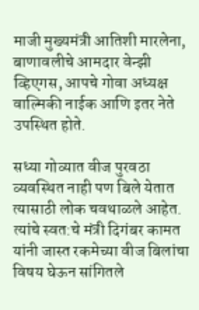माजी मुख्यमंत्री आतिशी मारलेना, बाणावलीचे आमदार वेन्झी व्हिएगस, आपचे गोवा अध्यक्ष वाल्मिकी नाईक आणि इतर नेते उपस्थित होते.

सध्या गोव्यात वीज पुरवठा व्यवस्थित नाही पण बिले येतात त्यासाठी लोक चवथाळले आहेत. त्यांचे स्वत:चे मंत्री दिगंबर कामत यांनी जास्त रकमेच्या वीज बिलांचा विषय घेऊन सांगितले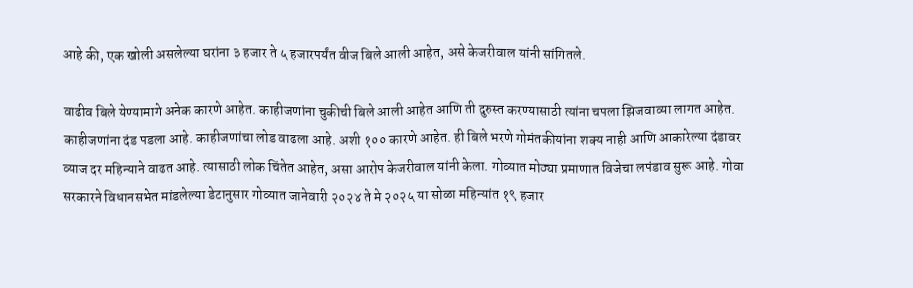आहे की, एक खोली असलेल्या घरांना ३ हजार ते ५ हजारपर्यंत वीज बिले आली आहेत, असे केजरीवाल यांनी सांगितले.

वाढीव बिले येण्यामागे अनेक कारणे आहेत. काहीजणांना चुकीची बिले आली आहेत आणि ती दुरुस्त करण्यासाठी त्यांना चपला झिजवाव्या लागत आहेत. काहीजणांना दंड पडला आहे. काहीजणांचा लोड वाढला आहे. अशी १०० कारणे आहेत. ही बिले भरणे गोमंतकीयांना शक्य नाही आणि आकारेल्या दंडावर व्याज दर महिन्याने वाढत आहे. त्यासाठी लोक चिंतेत आहेत, असा आरोप केजरीवाल यांनी केला. गोव्यात मोठ्या प्रमाणात विजेचा लपंडाव सुरू आहे. गोवा सरकारने विधानसभेत मांडलेल्या डेटानुसार गोव्यात जानेवारी २०२४ ते मे २०२५ या सोळा महिन्यांत १९ हजार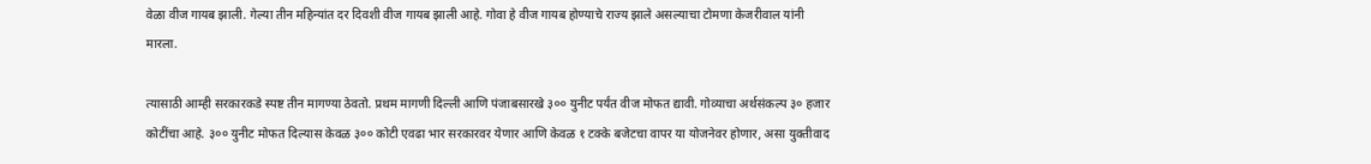वेळा वीज गायब झाली. गेल्या तीन महिन्यांत दर दिवशी वीज गायब झाली आहे. गोवा हे वीज गायब होण्याचे राज्य झाले असल्याचा टोमणा केजरीवाल यांनी मारला.

त्यासाठी आम्ही सरकारकडे स्पष्ट तीन मागण्या ठेवतो. प्रथम मागणी दिल्ली आणि पंजाबसारखे ३०० युनीट पर्यंत वीज मोफत द्यावी. गोव्याचा अर्थसंकल्प ३० हजार कोटींचा आहे. ३०० युनीट मोफत दिल्यास केवळ ३०० कोटी एवढा भार सरकारवर येणार आणि केवळ १ टक्के बजेटचा वापर या योजनेवर होणार, असा युक्तीवाद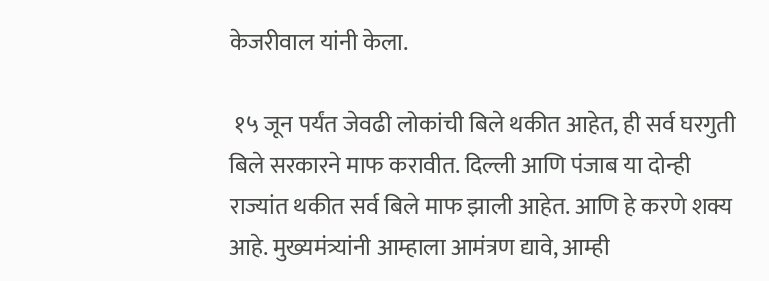केजरीवाल यांनी केला.

 १५ जून पर्यंत जेवढी लोकांची बिले थकीत आहेत, ही सर्व घरगुती बिले सरकारने माफ करावीत. दिल्ली आणि पंजाब या दोन्ही राज्यांत थकीत सर्व बिले माफ झाली आहेत. आणि हे करणे शक्य आहे. मुख्यमंत्र्यांनी आम्हाला आमंत्रण द्यावे, आम्ही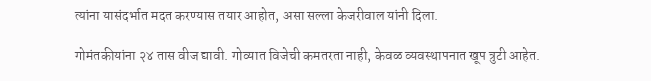त्यांना यासंदर्भात मदत करण्यास तयार आहोत, असा सल्ला केजरीवाल यांनी दिला.

गोमंतकीयांना २४ तास वीज द्यावी. गोव्यात विजेची कमतरता नाही, केवळ व्यवस्थापनात खूप त्रुटी आहेत.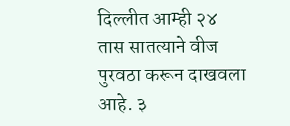दिल्लीत आम्ही २४ तास सातत्याने वीज पुरवठा करून दाखवला आहे. ३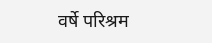वर्षे परिश्रम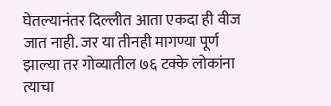घेतल्यानंतर दिल्लीत आता एकदा ही वीज जात नाही. जर या तीनही मागण्या पूर्ण झाल्या तर गोव्यातील ७६ टक्के लोकांना त्याचा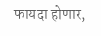फायदा होणार,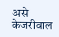असे केजरीवाल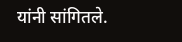यांनी सांगितले.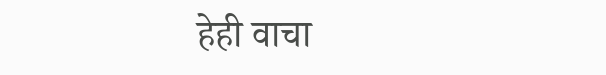हेही वाचा